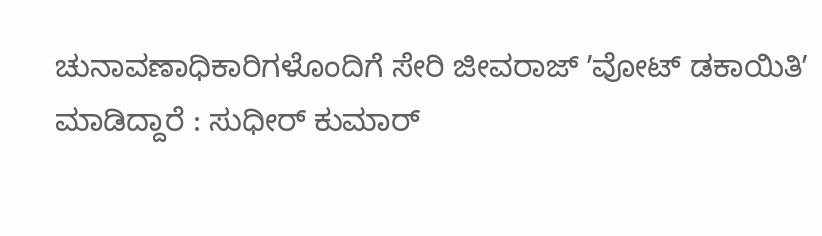ಚುನಾವಣಾಧಿಕಾರಿಗಳೊಂದಿಗೆ ಸೇರಿ ಜೀವರಾಜ್ ʼವೋಟ್ ಡಕಾಯಿತಿʼ ಮಾಡಿದ್ದಾರೆ : ಸುಧೀರ್ ಕುಮಾರ್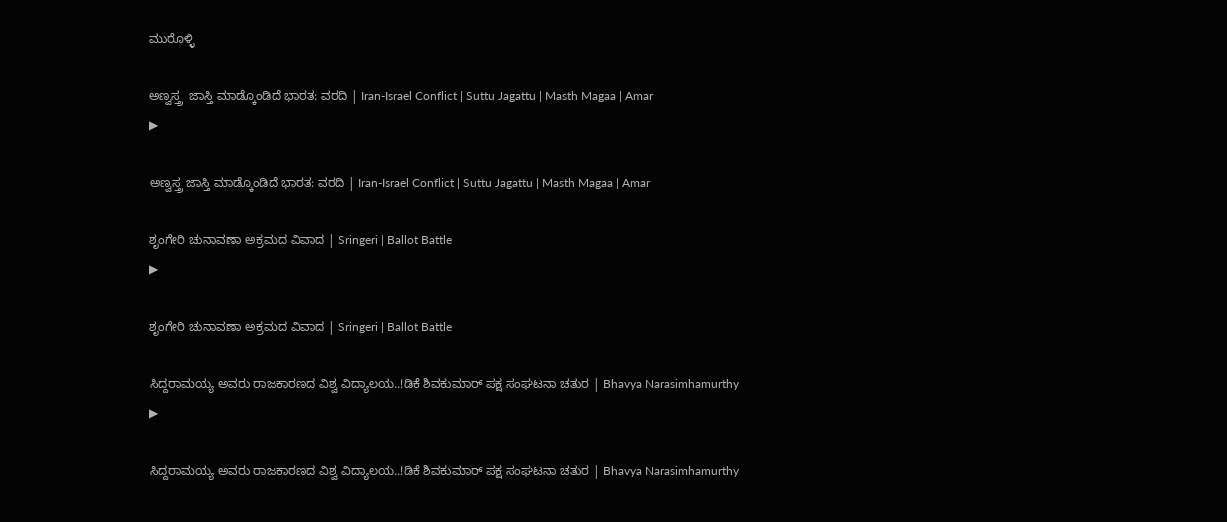ಮುರೊಳ್ಳಿ

ಅಣ್ವಸ್ತ್ರ  ಜಾಸ್ತಿ ಮಾಡ್ಕೊಂಡಿದೆ ಭಾರತ: ವರದಿ | Iran-Israel Conflict | Suttu Jagattu | Masth Magaa | Amar
▶

ಅಣ್ವಸ್ತ್ರ ಜಾಸ್ತಿ ಮಾಡ್ಕೊಂಡಿದೆ ಭಾರತ: ವರದಿ | Iran-Israel Conflict | Suttu Jagattu | Masth Magaa | Amar

ಶೃಂಗೇರಿ ಚುನಾವಣಾ ಅಕ್ರಮದ ವಿವಾದ | Sringeri | Ballot Battle
▶

ಶೃಂಗೇರಿ ಚುನಾವಣಾ ಅಕ್ರಮದ ವಿವಾದ | Sringeri | Ballot Battle

ಸಿದ್ದರಾಮಯ್ಯ ಅವರು ರಾಜಕಾರಣದ ವಿಶ್ವ ವಿದ್ಯಾಲಯ..!ಡಿಕೆ ಶಿವಕುಮಾರ್ ಪಕ್ಷ ಸಂಘಟನಾ ಚತುರ | Bhavya Narasimhamurthy
▶

ಸಿದ್ದರಾಮಯ್ಯ ಅವರು ರಾಜಕಾರಣದ ವಿಶ್ವ ವಿದ್ಯಾಲಯ..!ಡಿಕೆ ಶಿವಕುಮಾರ್ ಪಕ್ಷ ಸಂಘಟನಾ ಚತುರ | Bhavya Narasimhamurthy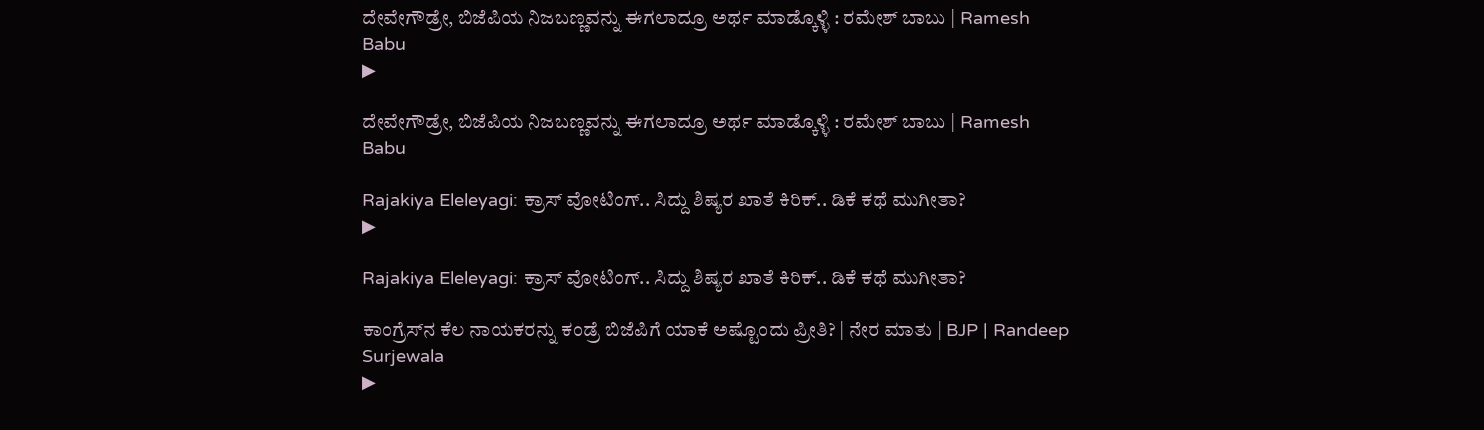ದೇವೇಗೌಡ್ರೇ, ಬಿಜೆಪಿಯ ನಿಜಬಣ್ಣವನ್ನು ಈಗಲಾದ್ರೂ ಅರ್ಥ ಮಾಡ್ಕೊಳ್ಳಿ : ರಮೇಶ್ ಬಾಬು | Ramesh Babu
▶

ದೇವೇಗೌಡ್ರೇ, ಬಿಜೆಪಿಯ ನಿಜಬಣ್ಣವನ್ನು ಈಗಲಾದ್ರೂ ಅರ್ಥ ಮಾಡ್ಕೊಳ್ಳಿ : ರಮೇಶ್ ಬಾಬು | Ramesh Babu

Rajakiya Eleleyagi: ಕ್ರಾಸ್ ವೋಟಿಂಗ್.. ಸಿದ್ದು ಶಿಷ್ಯರ ಖಾತೆ ಕಿರಿಕ್.. ಡಿಕೆ ಕಥೆ ಮುಗೀತಾ?
▶

Rajakiya Eleleyagi: ಕ್ರಾಸ್ ವೋಟಿಂಗ್.. ಸಿದ್ದು ಶಿಷ್ಯರ ಖಾತೆ ಕಿರಿಕ್.. ಡಿಕೆ ಕಥೆ ಮುಗೀತಾ?

ಕಾಂಗ್ರೆಸ್‌ನ ಕೆಲ ನಾಯಕರನ್ನು ಕಂಡ್ರೆ ಬಿಜೆಪಿಗೆ ಯಾಕೆ ಅಷ್ಟೊಂದು ಪ್ರೀತಿ? | ನೇರ ಮಾತು | BJP | Randeep Surjewala
▶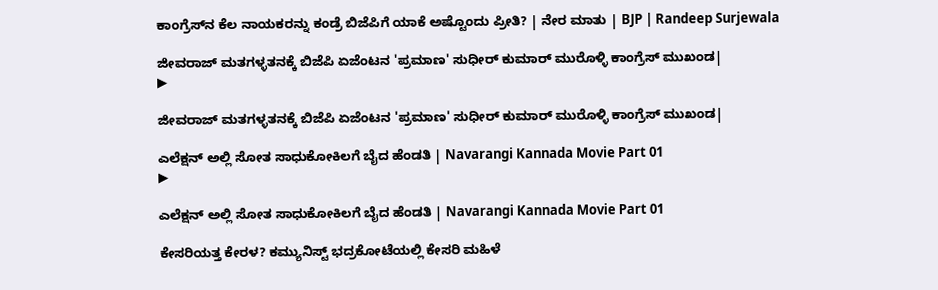ಕಾಂಗ್ರೆಸ್‌ನ ಕೆಲ ನಾಯಕರನ್ನು ಕಂಡ್ರೆ ಬಿಜೆಪಿಗೆ ಯಾಕೆ ಅಷ್ಟೊಂದು ಪ್ರೀತಿ? | ನೇರ ಮಾತು | BJP | Randeep Surjewala

ಜೀವರಾಜ್ ಮತಗಳ್ಳತನಕ್ಕೆ ಬಿಜೆಪಿ ಏಜೆಂಟನ 'ಪ್ರಮಾಣ' ಸುಧೀರ್ ಕುಮಾರ್ ಮುರೊಳ್ಳಿ ಕಾಂಗ್ರೆಸ್ ಮುಖಂಡ|
▶

ಜೀವರಾಜ್ ಮತಗಳ್ಳತನಕ್ಕೆ ಬಿಜೆಪಿ ಏಜೆಂಟನ 'ಪ್ರಮಾಣ' ಸುಧೀರ್ ಕುಮಾರ್ ಮುರೊಳ್ಳಿ ಕಾಂಗ್ರೆಸ್ ಮುಖಂಡ|

ಎಲೆಕ್ಷನ್ ಅಲ್ಲಿ ಸೋತ ಸಾಧುಕೋಕಿಲಗೆ ಬೈದ ಹೆಂಡತಿ | Navarangi Kannada Movie Part 01
▶

ಎಲೆಕ್ಷನ್ ಅಲ್ಲಿ ಸೋತ ಸಾಧುಕೋಕಿಲಗೆ ಬೈದ ಹೆಂಡತಿ | Navarangi Kannada Movie Part 01

ಕೇಸರಿಯತ್ತ ಕೇರಳ? ಕಮ್ಯುನಿಸ್ಟ್ ಭದ್ರಕೋಟೆಯಲ್ಲಿ ಕೇಸರಿ ಮಹಿಳೆ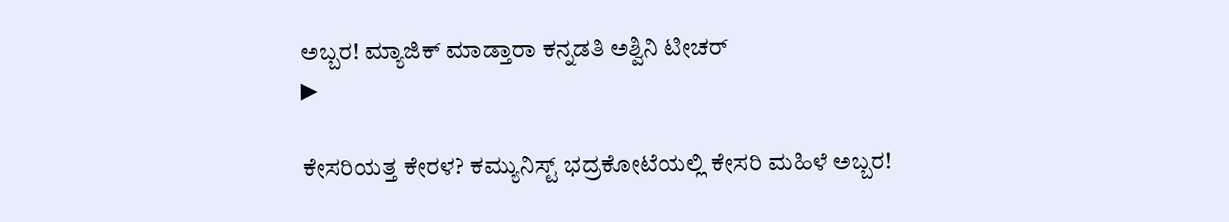ಅಬ್ಬರ! ಮ್ಯಾಜಿಕ್ ಮಾಡ್ತಾರಾ ಕನ್ನಡತಿ ಅಶ್ವಿನಿ ಟೀಚರ್
▶

ಕೇಸರಿಯತ್ತ ಕೇರಳ? ಕಮ್ಯುನಿಸ್ಟ್ ಭದ್ರಕೋಟೆಯಲ್ಲಿ ಕೇಸರಿ ಮಹಿಳೆ ಅಬ್ಬರ!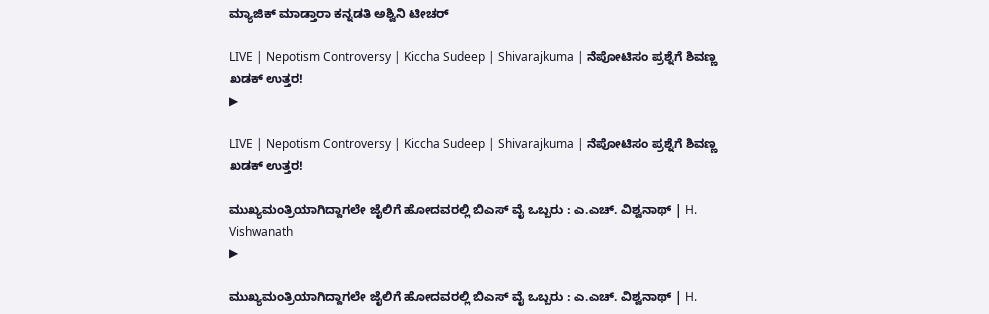ಮ್ಯಾಜಿಕ್ ಮಾಡ್ತಾರಾ ಕನ್ನಡತಿ ಅಶ್ವಿನಿ ಟೀಚರ್

LIVE | Nepotism Controversy | Kiccha Sudeep | Shivarajkuma | ನೆಪೋಟಿಸಂ ಪ್ರಶ್ನೆಗೆ ಶಿವಣ್ಣ ಖಡಕ್‌ ಉತ್ತರ!
▶

LIVE | Nepotism Controversy | Kiccha Sudeep | Shivarajkuma | ನೆಪೋಟಿಸಂ ಪ್ರಶ್ನೆಗೆ ಶಿವಣ್ಣ ಖಡಕ್‌ ಉತ್ತರ!

ಮುಖ್ಯಮಂತ್ರಿಯಾಗಿದ್ದಾಗಲೇ ಜೈಲಿಗೆ ಹೋದವರಲ್ಲಿ ಬಿಎಸ್ ವೈ ಒಬ್ಬರು : ಎ.ಎಚ್. ವಿಶ್ವನಾಥ್ | H. Vishwanath
▶

ಮುಖ್ಯಮಂತ್ರಿಯಾಗಿದ್ದಾಗಲೇ ಜೈಲಿಗೆ ಹೋದವರಲ್ಲಿ ಬಿಎಸ್ ವೈ ಒಬ್ಬರು : ಎ.ಎಚ್. ವಿಶ್ವನಾಥ್ | H.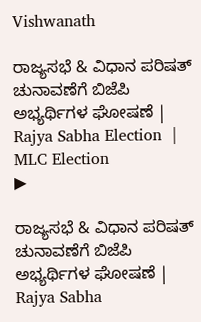Vishwanath

ರಾಜ್ಯಸಭೆ & ವಿಧಾನ ಪರಿಷತ್ ಚುನಾವಣೆಗೆ ಬಿಜೆಪಿ ಅಭ್ಯರ್ಥಿಗಳ ಘೋಷಣೆ | Rajya Sabha Election  | MLC Election
▶

ರಾಜ್ಯಸಭೆ & ವಿಧಾನ ಪರಿಷತ್ ಚುನಾವಣೆಗೆ ಬಿಜೆಪಿ ಅಭ್ಯರ್ಥಿಗಳ ಘೋಷಣೆ | Rajya Sabha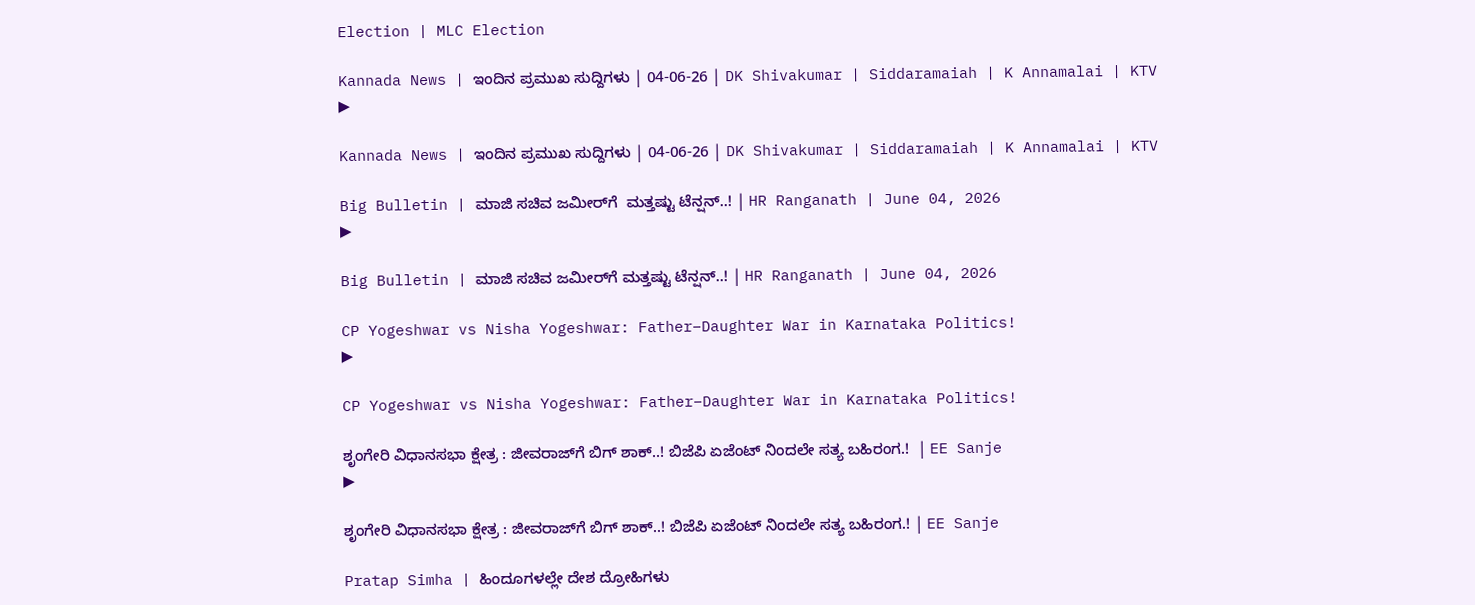Election | MLC Election

Kannada News | ಇಂದಿನ ಪ್ರಮುಖ ಸುದ್ದಿಗಳು | 04-06-26 | DK Shivakumar | Siddaramaiah | K Annamalai | KTV
▶

Kannada News | ಇಂದಿನ ಪ್ರಮುಖ ಸುದ್ದಿಗಳು | 04-06-26 | DK Shivakumar | Siddaramaiah | K Annamalai | KTV

Big Bulletin | ಮಾಜಿ ಸಚಿವ ಜಮೀರ್‌ಗೆ  ಮತ್ತಷ್ಟು ಟೆನ್ಷನ್‌..! | HR Ranganath | June 04, 2026
▶

Big Bulletin | ಮಾಜಿ ಸಚಿವ ಜಮೀರ್‌ಗೆ ಮತ್ತಷ್ಟು ಟೆನ್ಷನ್‌..! | HR Ranganath | June 04, 2026

CP Yogeshwar vs Nisha Yogeshwar: Father–Daughter War in Karnataka Politics!
▶

CP Yogeshwar vs Nisha Yogeshwar: Father–Daughter War in Karnataka Politics!

ಶೃಂಗೇರಿ ವಿಧಾನಸಭಾ ಕ್ಷೇತ್ರ : ಜೀವರಾಜ್‌ಗೆ ಬಿಗ್‌ ಶಾಕ್..! ಬಿಜೆಪಿ ಏಜೆಂಟ್‌ ನಿಂದಲೇ ಸತ್ಯ ಬಹಿರಂಗ.!  | EE Sanje
▶

ಶೃಂಗೇರಿ ವಿಧಾನಸಭಾ ಕ್ಷೇತ್ರ : ಜೀವರಾಜ್‌ಗೆ ಬಿಗ್‌ ಶಾಕ್..! ಬಿಜೆಪಿ ಏಜೆಂಟ್‌ ನಿಂದಲೇ ಸತ್ಯ ಬಹಿರಂಗ.! | EE Sanje

Pratap Simha | ಹಿಂದೂಗಳಲ್ಲೇ ದೇಶ ದ್ರೋಹಿಗಳು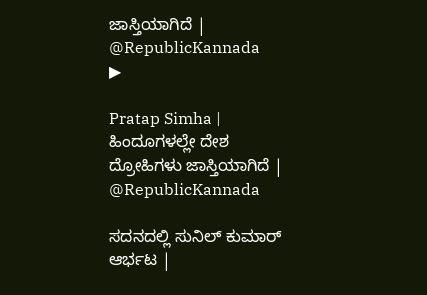ಜಾಸ್ತಿಯಾಗಿದೆ | @RepublicKannada
▶

Pratap Simha | ಹಿಂದೂಗಳಲ್ಲೇ ದೇಶ ದ್ರೋಹಿಗಳು ಜಾಸ್ತಿಯಾಗಿದೆ | @RepublicKannada

ಸದನದಲ್ಲಿ ಸುನಿಲ್‌ ಕುಮಾರ್‌ ಆರ್ಭಟ |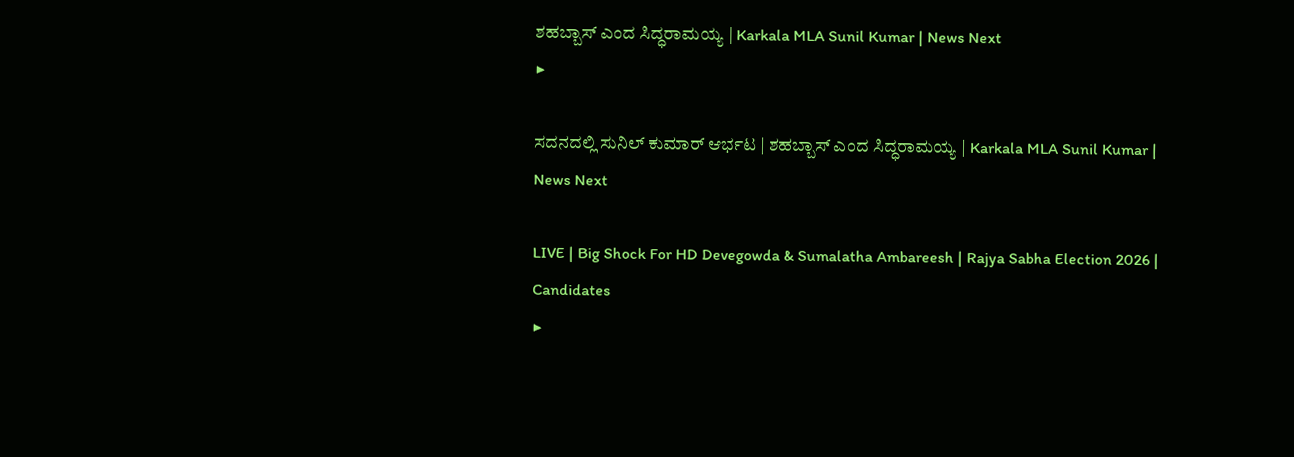ಶಹಬ್ಬಾಸ್‌ ಎಂದ ಸಿದ್ಧರಾಮಯ್ಯ | Karkala MLA Sunil Kumar | News Next
▶

ಸದನದಲ್ಲಿ ಸುನಿಲ್‌ ಕುಮಾರ್‌ ಆರ್ಭಟ | ಶಹಬ್ಬಾಸ್‌ ಎಂದ ಸಿದ್ಧರಾಮಯ್ಯ | Karkala MLA Sunil Kumar | News Next

LIVE | Big Shock For HD Devegowda & Sumalatha Ambareesh | Rajya Sabha Election 2026 | Candidates
▶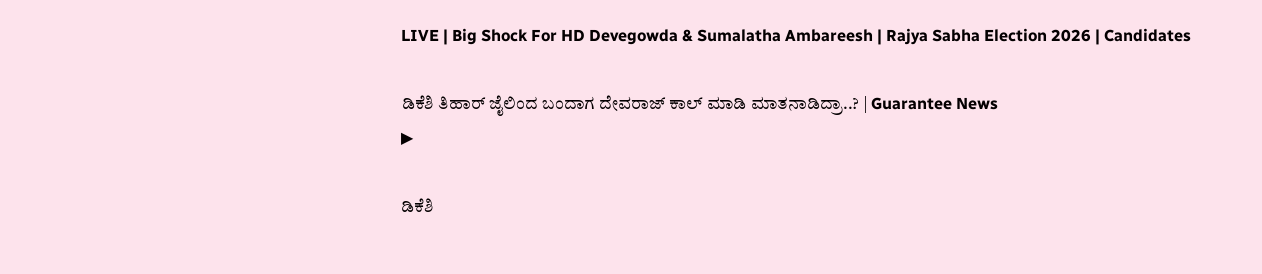LIVE | Big Shock For HD Devegowda & Sumalatha Ambareesh | Rajya Sabha Election 2026 | Candidates

ಡಿಕೆಶಿ ತಿಹಾರ್‌ ಜೈಲಿಂದ ಬಂದಾಗ ದೇವರಾಜ್‌ ಕಾಲ್‌ ಮಾಡಿ ಮಾತನಾಡಿದ್ರಾ..? | Guarantee News
▶

ಡಿಕೆಶಿ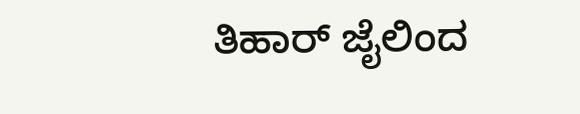ತಿಹಾರ್‌ ಜೈಲಿಂದ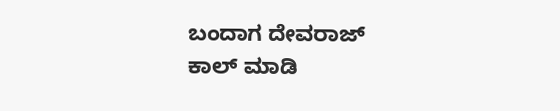ಬಂದಾಗ ದೇವರಾಜ್‌ ಕಾಲ್‌ ಮಾಡಿ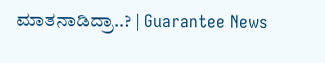ಮಾತನಾಡಿದ್ರಾ..? | Guarantee News